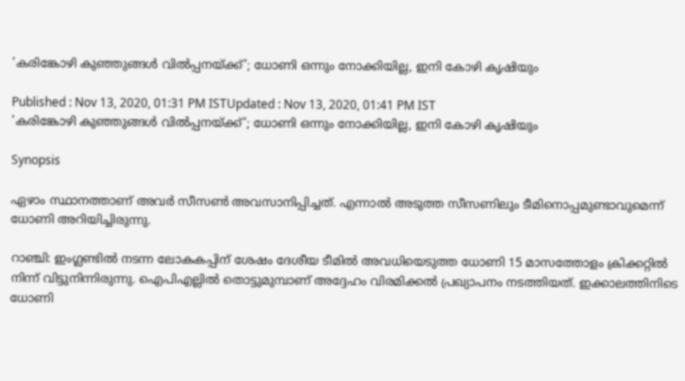'കരിങ്കോഴി കുഞ്ഞുങ്ങള്‍ വില്‍പ്പനയ്ക്ക്'; ധോണി ഒന്നും നോക്കിയില്ല, ഇനി കോഴി കൃഷിയും

Published : Nov 13, 2020, 01:31 PM ISTUpdated : Nov 13, 2020, 01:41 PM IST
'കരിങ്കോഴി കുഞ്ഞുങ്ങള്‍ വില്‍പ്പനയ്ക്ക്'; ധോണി ഒന്നും നോക്കിയില്ല, ഇനി കോഴി കൃഷിയും

Synopsis

ഏഴാം സ്ഥാനത്താണ് അവര്‍ സീസണ്‍ അവസാനിപ്പിച്ചത്. എന്നാല്‍ അടുത്ത സീസണിലും ടീമിനൊപ്പമുണ്ടാവുമെന്ന് ധോണി അറിയിച്ചിരുന്നു.

റാഞ്ചി: ഇംഗ്ലണ്ടില്‍ നടന്ന ലോകകപ്പിന് ശേഷം ദേശീയ ടീമില്‍ അവധിയെടുത്ത ധോണി 15 മാസത്തോളം ക്രിക്കറ്റില്‍ നിന്ന് വിട്ടുനിന്നിരുന്നു. ഐപിഎല്ലില്‍ തൊട്ടുമുമ്പാണ് അദ്ദേഹം വിരമിക്കല്‍ പ്രഖ്യാപനം നടത്തിയത്. ഇക്കാലത്തിനിടെ ധോണി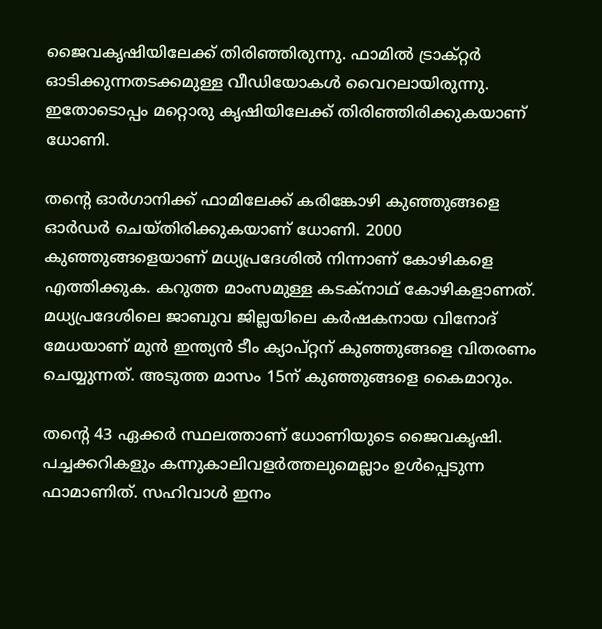ജൈവകൃഷിയിലേക്ക് തിരിഞ്ഞിരുന്നു. ഫാമില്‍ ട്രാക്റ്റര്‍ ഓടിക്കുന്നതടക്കമുള്ള വീഡിയോകള്‍ വൈറലായിരുന്നു. ഇതോടൊപ്പം മറ്റൊരു കൃഷിയിലേക്ക് തിരിഞ്ഞിരിക്കുകയാണ് ധോണി.

തന്റെ ഓര്‍ഗാനിക്ക് ഫാമിലേക്ക് കരിങ്കോഴി കുഞ്ഞുങ്ങളെ ഓര്‍ഡര്‍ ചെയ്തിരിക്കുകയാണ് ധോണി. 2000 കുഞ്ഞുങ്ങളെയാണ് മധ്യപ്രദേശില്‍ നിന്നാണ് കോഴികളെ എത്തിക്കുക. കറുത്ത മാംസമുള്ള കടക്‌നാഥ് കോഴികളാണത്. മധ്യപ്രദേശിലെ ജാബുവ ജില്ലയിലെ കര്‍ഷകനായ വിനോദ് മേധയാണ് മുന്‍ ഇന്ത്യന്‍ ടീം ക്യാപ്റ്റന് കുഞ്ഞുങ്ങളെ വിതരണം ചെയ്യുന്നത്. അടുത്ത മാസം 15ന് കുഞ്ഞുങ്ങളെ കൈമാറും.

തന്റെ 43 ഏക്കര്‍ സ്ഥലത്താണ് ധോണിയുടെ ജൈവകൃഷി. പച്ചക്കറികളും കന്നുകാലിവളര്‍ത്തലുമെല്ലാം ഉള്‍പ്പെടുന്ന ഫാമാണിത്. സഹിവാള്‍ ഇനം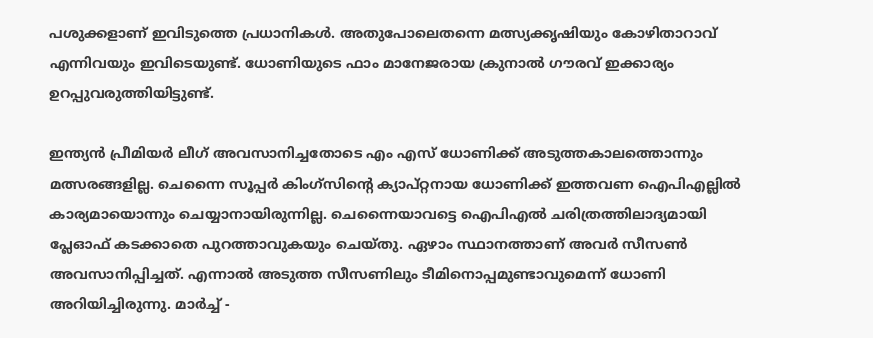പശുക്കളാണ് ഇവിടുത്തെ പ്രധാനികള്‍. അതുപോലെതന്നെ മത്സ്യക്കൃഷിയും കോഴിതാറാവ് എന്നിവയും ഇവിടെയുണ്ട്. ധോണിയുടെ ഫാം മാനേജരായ ക്രുനാല്‍ ഗൗരവ് ഇക്കാര്യം ഉറപ്പുവരുത്തിയിട്ടുണ്ട്.

ഇന്ത്യന്‍ പ്രീമിയര്‍ ലീഗ് അവസാനിച്ചതോടെ എം എസ് ധോണിക്ക് അടുത്തകാലത്തൊന്നും മത്സരങ്ങളില്ല. ചെന്നൈ സൂപ്പര്‍ കിംഗ്‌സിന്റെ ക്യാപ്റ്റനായ ധോണിക്ക് ഇത്തവണ ഐപിഎല്ലില്‍ കാര്യമായൊന്നും ചെയ്യാനായിരുന്നില്ല. ചെന്നൈയാവട്ടെ ഐപിഎല്‍ ചരിത്രത്തിലാദ്യമായി പ്ലേഓഫ് കടക്കാതെ പുറത്താവുകയും ചെയ്തു. ഏഴാം സ്ഥാനത്താണ് അവര്‍ സീസണ്‍ അവസാനിപ്പിച്ചത്. എന്നാല്‍ അടുത്ത സീസണിലും ടീമിനൊപ്പമുണ്ടാവുമെന്ന് ധോണി അറിയിച്ചിരുന്നു. മാര്‍ച്ച് -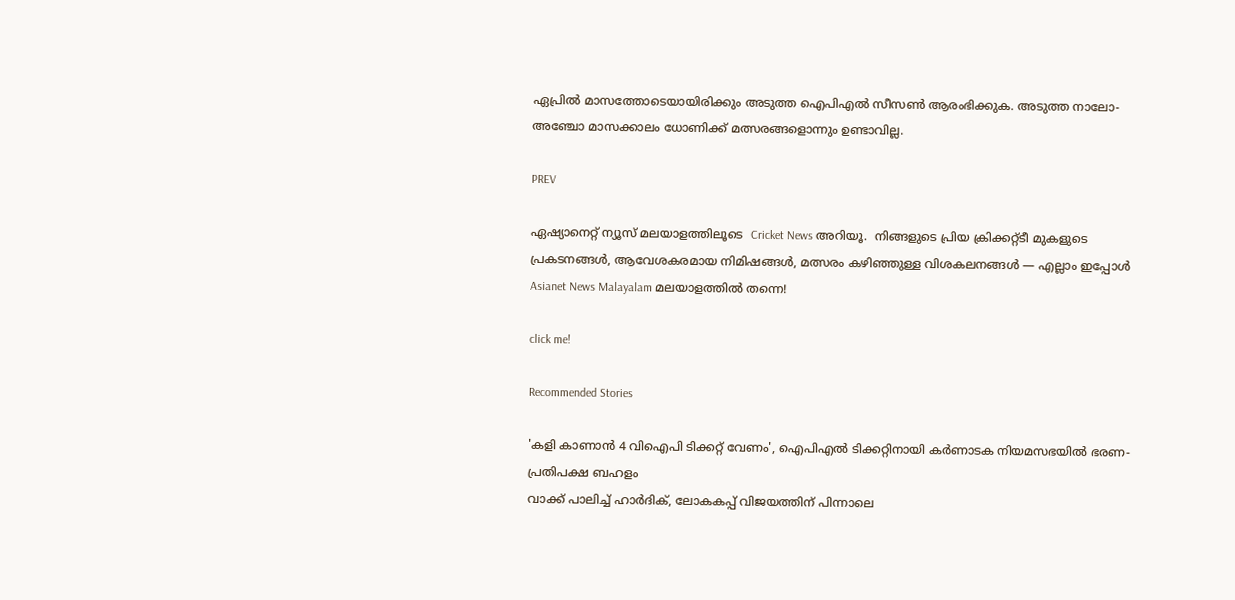ഏപ്രില്‍ മാസത്തോടെയായിരിക്കും അടുത്ത ഐപിഎല്‍ സീസണ്‍ ആരംഭിക്കുക. അടുത്ത നാലോ- അഞ്ചോ മാസക്കാലം ധോണിക്ക് മത്സരങ്ങളൊന്നും ഉണ്ടാവില്ല.

PREV

ഏഷ്യാനെറ്റ് ന്യൂസ് മലയാളത്തിലൂടെ  Cricket News അറിയൂ.  നിങ്ങളുടെ പ്രിയ ക്രിക്കറ്റ്ടീ മുകളുടെ പ്രകടനങ്ങൾ, ആവേശകരമായ നിമിഷങ്ങൾ, മത്സരം കഴിഞ്ഞുള്ള വിശകലനങ്ങൾ — എല്ലാം ഇപ്പോൾ Asianet News Malayalam മലയാളത്തിൽ തന്നെ!

click me!

Recommended Stories

'കളി കാണാൻ 4 വിഐപി ടിക്കറ്റ് വേണം', ഐപിഎൽ ടിക്കറ്റിനായി കർണാടക നിയമസഭയിൽ ഭരണ-പ്രതിപക്ഷ ബഹളം
വാക്ക് പാലിച്ച് ഹാർദിക്, ലോകകപ്പ് വിജയത്തിന് പിന്നാലെ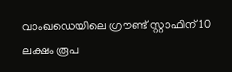വാംഖഡെയിലെ ഗ്രൗണ്ട് സ്റ്റാഫിന് 10 ലക്ഷം രൂപ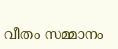വീതം സമ്മാനം